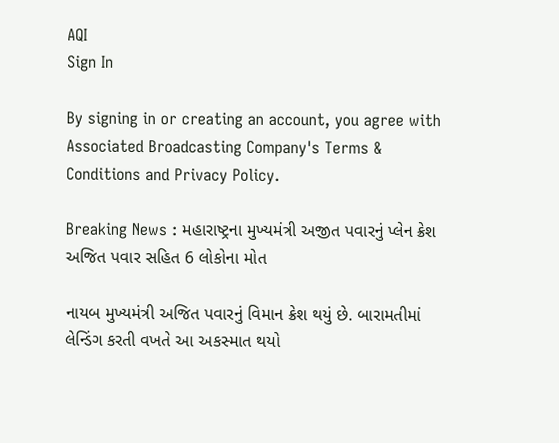AQI
Sign In

By signing in or creating an account, you agree with Associated Broadcasting Company's Terms & Conditions and Privacy Policy.

Breaking News : મહારાષ્ટ્રના મુખ્યમંત્રી અજીત પવારનું પ્લેન ક્રેશ અજિત પવાર સહિત 6 લોકોના મોત

નાયબ મુખ્યમંત્રી અજિત પવારનું વિમાન ક્રેશ થયું છે. બારામતીમાં લેન્ડિંગ કરતી વખતે આ અકસ્માત થયો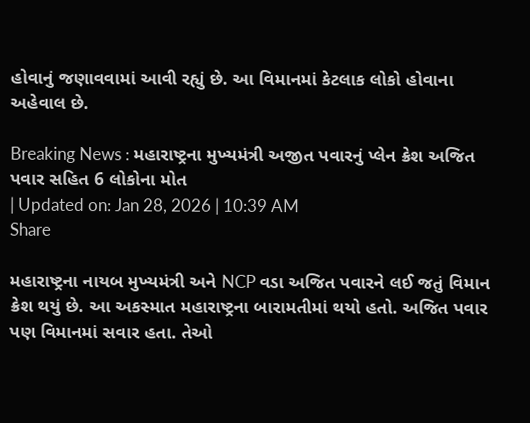હોવાનું જણાવવામાં આવી રહ્યું છે. આ વિમાનમાં કેટલાક લોકો હોવાના અહેવાલ છે.

Breaking News : મહારાષ્ટ્રના મુખ્યમંત્રી અજીત પવારનું પ્લેન ક્રેશ અજિત પવાર સહિત 6 લોકોના મોત
| Updated on: Jan 28, 2026 | 10:39 AM
Share

મહારાષ્ટ્રના નાયબ મુખ્યમંત્રી અને NCP વડા અજિત પવારને લઈ જતું વિમાન ક્રેશ થયું છે. આ અકસ્માત મહારાષ્ટ્રના બારામતીમાં થયો હતો. અજિત પવાર પણ વિમાનમાં સવાર હતા. તેઓ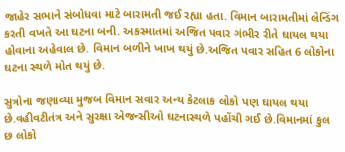જાહેર સભાને સંબોધવા માટે બારામતી જઈ રહ્યા હતા. વિમાન બારામતીમાં લેન્ડિંગ કરતી વખતે આ ઘટના બની. અકસ્માતમાં અજિત પવાર ગંભીર રીતે ઘાયલ થયા હોવાના અહેવાલ છે. વિમાન બળીને ખાખ થયું છે.અજિત પવાર સહિત 6 લોકોના ઘટના સ્થળે મોત થયું છે.

સુત્રોના જણાવ્યા મુજબ વિમાન સવાર અન્ય કેટલાક લોકો પણ ઘાયલ થયા છે.વહીવટીતંત્ર અને સુરક્ષા એજન્સીઓ ઘટનાસ્થળે પહોંચી ગઈ છે.વિમાનમાં કુલ છ લોકો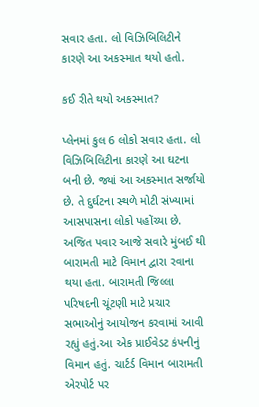સવાર હતા. લો વિઝિબિલિટીને કારણે આ અકસ્માત થયો હતો.

કઈ રીતે થયો અકસ્માત?

પ્લેનમાં કુલ 6 લોકો સવાર હતા. લો વિઝિબિલિટીના કારણે આ ઘટના બની છે. જ્યાં આ અકસ્માત સર્જાયો છે. તે દુર્ઘટના સ્થળે મોટી સંખ્યામાં આસપાસના લોકો પહોંચ્યા છે. અજિત પવાર આજે સવારે મુંબઈ થી બારામતી માટે વિમાન દ્વારા રવાના થયા હતા. બારામતી જિલ્લા પરિષદની ચૂંટણી માટે પ્રચાર સભાઓનું આયોજન કરવામાં આવી રહ્યું હતું.આ એક પ્રાઈવેડટ કંપનીનું વિમાન હતું. ચાર્ટર્ડ વિમાન બારામતી એરપોર્ટ પર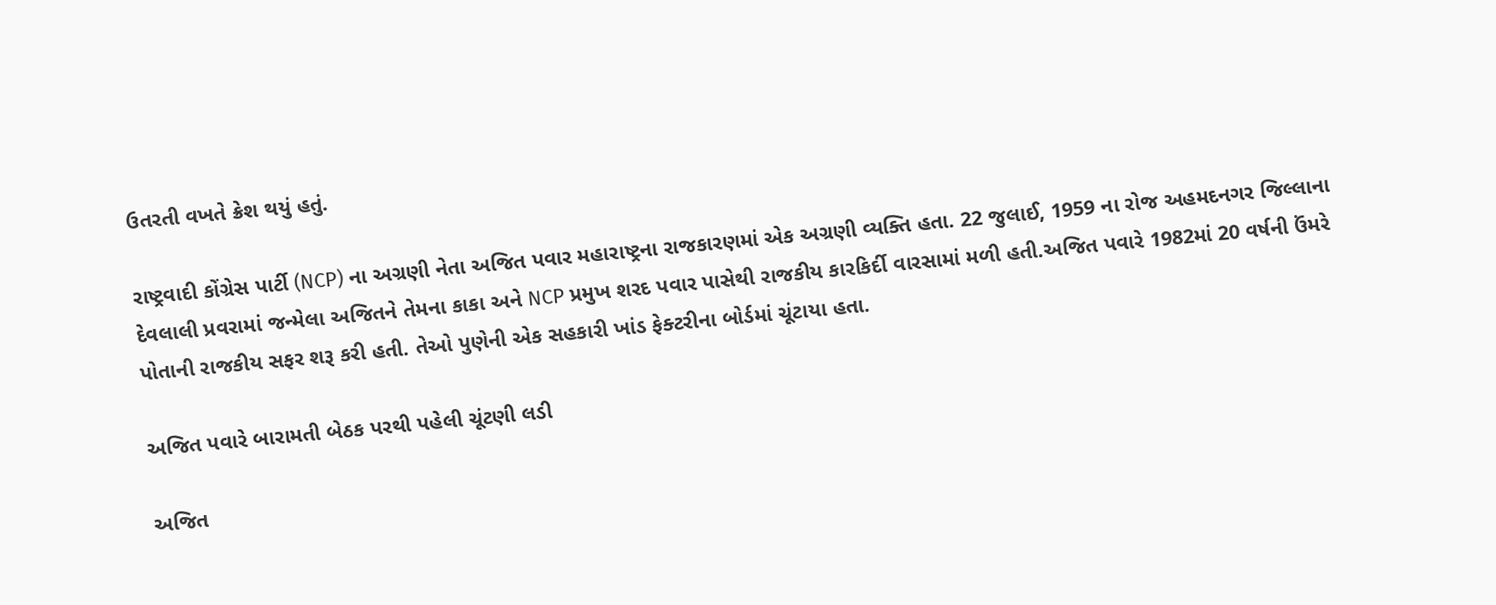ઉતરતી વખતે ક્રેશ થયું હતું.

રાષ્ટ્રવાદી કોંગ્રેસ પાર્ટી (NCP) ના અગ્રણી નેતા અજિત પવાર મહારાષ્ટ્રના રાજકારણમાં એક અગ્રણી વ્યક્તિ હતા. 22 જુલાઈ, 1959 ના રોજ અહમદનગર જિલ્લાના દેવલાલી પ્રવરામાં જન્મેલા અજિતને તેમના કાકા અને NCP પ્રમુખ શરદ પવાર પાસેથી રાજકીય કારકિર્દી વારસામાં મળી હતી.અજિત પવારે 1982માં 20 વર્ષની ઉંમરે પોતાની રાજકીય સફર શરૂ કરી હતી. તેઓ પુણેની એક સહકારી ખાંડ ફેક્ટરીના બોર્ડમાં ચૂંટાયા હતા.

અજિત પવારે બારામતી બેઠક પરથી પહેલી ચૂંટણી લડી

અજિત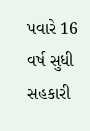પવારે 16 વર્ષ સુધી સહકારી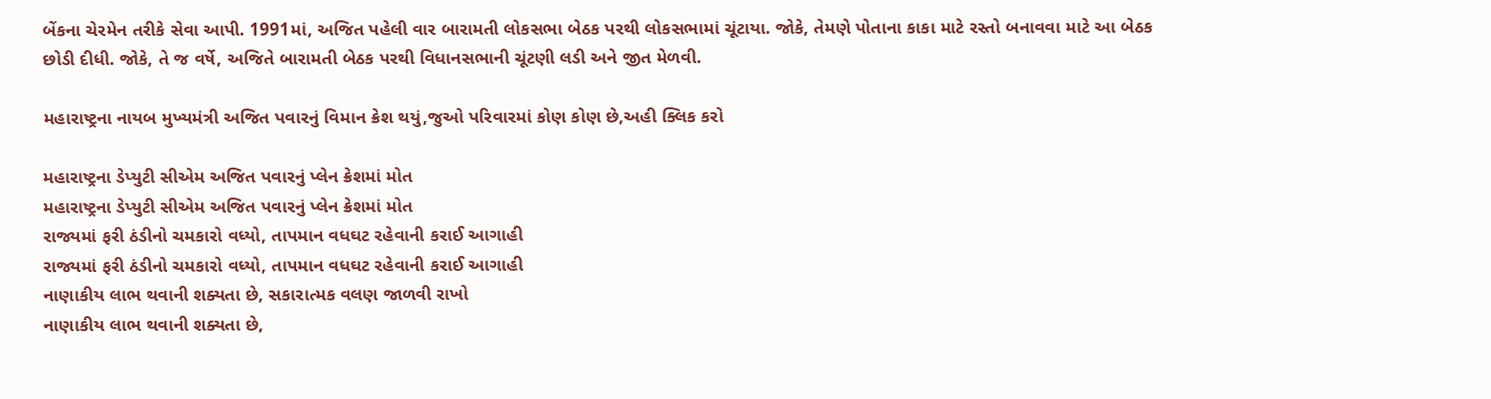બેંકના ચેરમેન તરીકે સેવા આપી. 1991માં, અજિત પહેલી વાર બારામતી લોકસભા બેઠક પરથી લોકસભામાં ચૂંટાયા. જોકે, તેમણે પોતાના કાકા માટે રસ્તો બનાવવા માટે આ બેઠક છોડી દીધી. જોકે, તે જ વર્ષે, અજિતે બારામતી બેઠક પરથી વિધાનસભાની ચૂંટણી લડી અને જીત મેળવી.

મહારાષ્ટ્રના નાયબ મુખ્યમંત્રી અજિત પવારનું વિમાન ક્રેશ થયું,જુઓ પરિવારમાં કોણ કોણ છે,અહી ક્લિક કરો

મહારાષ્ટ્રના ડેપ્યુટી સીએમ અજિત પવારનું પ્લેન ક્રેશમાં મોત
મહારાષ્ટ્રના ડેપ્યુટી સીએમ અજિત પવારનું પ્લેન ક્રેશમાં મોત
રાજ્યમાં ફરી ઠંડીનો ચમકારો વધ્યો, તાપમાન વધઘટ રહેવાની કરાઈ આગાહી
રાજ્યમાં ફરી ઠંડીનો ચમકારો વધ્યો, તાપમાન વધઘટ રહેવાની કરાઈ આગાહી
નાણાકીય લાભ થવાની શક્યતા છે, સકારાત્મક વલણ જાળવી રાખો
નાણાકીય લાભ થવાની શક્યતા છે,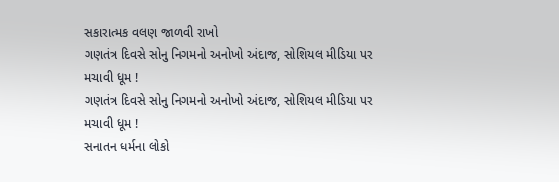સકારાત્મક વલણ જાળવી રાખો
ગણતંત્ર દિવસે સોનુ નિગમનો અનોખો અંદાજ, સોશિયલ મીડિયા પર મચાવી ધૂમ !
ગણતંત્ર દિવસે સોનુ નિગમનો અનોખો અંદાજ, સોશિયલ મીડિયા પર મચાવી ધૂમ !
સનાતન ધર્મના લોકો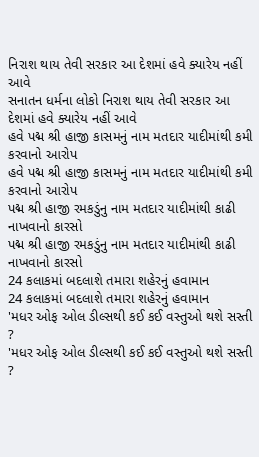નિરાશ થાય તેવી સરકાર આ દેશમાં હવે ક્યારેય નહીં આવે
સનાતન ધર્મના લોકો નિરાશ થાય તેવી સરકાર આ દેશમાં હવે ક્યારેય નહીં આવે
હવે પદ્મ શ્રી હાજી કાસમનું નામ મતદાર યાદીમાંથી કમી કરવાનો આરોપ
હવે પદ્મ શ્રી હાજી કાસમનું નામ મતદાર યાદીમાંથી કમી કરવાનો આરોપ
પદ્મ શ્રી હાજી રમકડુંનુ નામ મતદાર યાદીમાંથી કાઢી નાખવાનો કારસો
પદ્મ શ્રી હાજી રમકડુંનુ નામ મતદાર યાદીમાંથી કાઢી નાખવાનો કારસો
24 કલાકમાં બદલાશે તમારા શહેરનું હવામાન
24 કલાકમાં બદલાશે તમારા શહેરનું હવામાન
'મધર ઓફ ઓલ ડીલ્સથી કઈ કઈ વસ્તુઓ થશે સસ્તી ?
'મધર ઓફ ઓલ ડીલ્સથી કઈ કઈ વસ્તુઓ થશે સસ્તી ?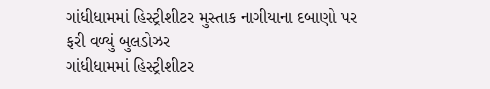ગાંધીધામમાં હિસ્ટ્રીશીટર મુસ્તાક નાગીયાના દબાણો પર ફરી વળ્યું બુલડોઝર
ગાંધીધામમાં હિસ્ટ્રીશીટર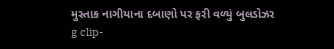મુસ્તાક નાગીયાના દબાણો પર ફરી વળ્યું બુલડોઝર
g clip-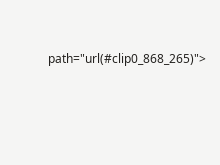path="url(#clip0_868_265)">